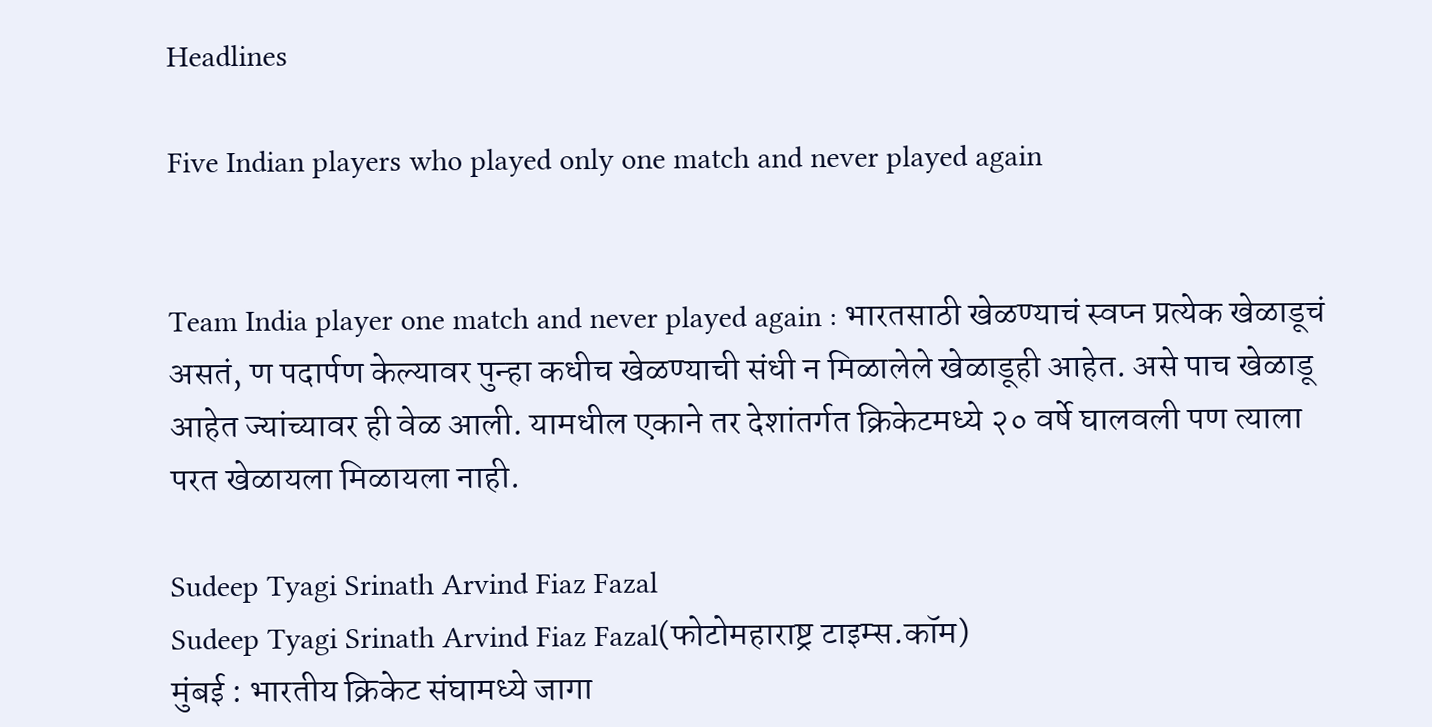Headlines

Five Indian players who played only one match and never played again


Team India player one match and never played again : भारतसाठी खेळण्याचं स्वप्न प्रत्येक खेळाडूचं असतं, ण पदार्पण केल्यावर पुन्हा कधीच खेळण्याची संधी न मिळालेले खेळाडूही आहेत. असे पाच खेळाडू आहेत ज्यांच्यावर ही वेळ आली. यामधील एकाने तर देशांतर्गत क्रिकेटमध्ये २० वर्षे घालवली पण त्याला परत खेळायला मिळायला नाही.

Sudeep Tyagi Srinath Arvind Fiaz Fazal
Sudeep Tyagi Srinath Arvind Fiaz Fazal(फोटोमहाराष्ट्र टाइम्स.कॉम)
मुंबई : भारतीय क्रिकेट संघामध्ये जागा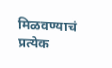मिळवण्याचं प्रत्येक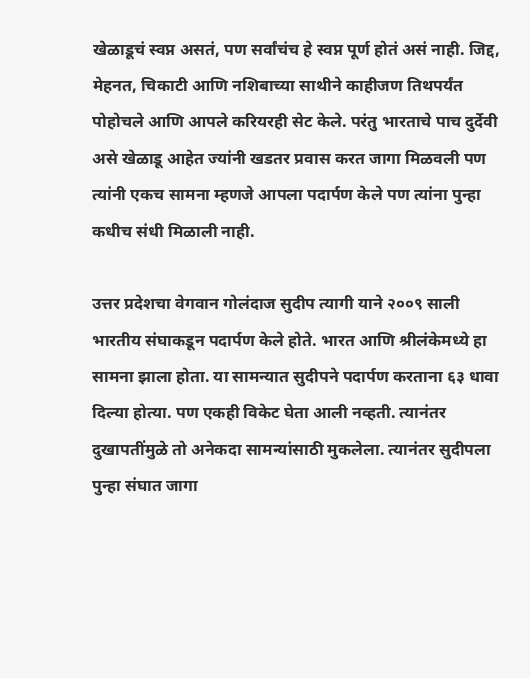खेळाडूचं स्वप्न असतं, पण सर्वांचंच हे स्वप्न पूर्ण होतं असं नाही. जिद्द, मेहनत, चिकाटी आणि नशिबाच्या साथीने काहीजण तिथपर्यंत पोहोचले आणि आपले करियरही सेट केले. परंतु भारताचे पाच दुर्देवी असे खेळाडू आहेत ज्यांनी खडतर प्रवास करत जागा मिळवली पण त्यांनी एकच सामना म्हणजे आपला पदार्पण केले पण त्यांना पुन्हा कधीच संधी मिळाली नाही.

उत्तर प्रदेशचा वेगवान गोलंदाज सुदीप त्यागी याने २००९ साली भारतीय संघाकडून पदार्पण केले होते. भारत आणि श्रीलंकेमध्ये हा सामना झाला होता. या सामन्यात सुदीपने पदार्पण करताना ६३ धावा दिल्या होत्या. पण एकही विकेट घेता आली नव्हती. त्यानंतर दुखापतींमुळे तो अनेकदा सामन्यांसाठी मुकलेला. त्यानंतर सुदीपला पुन्हा संघात जागा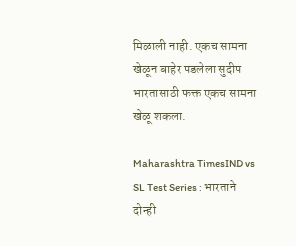मिळाली नाही. एकच सामना खेळून बाहेर पडलेला सुदीप भारतासाठी फक्त एकच सामना खेळू शकला.

Maharashtra TimesIND vs SL Test Series : भारताने दोन्ही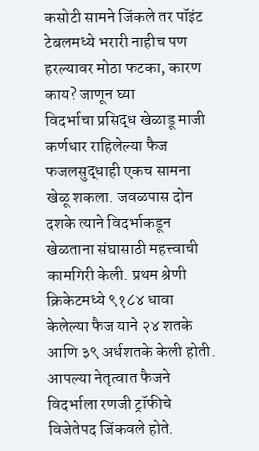कसोटी सामने जिंकले तर पॉइंट टेबलमध्ये भरारी नाहीच पण हरल्यावर मोठा फटका, कारण काय? जाणून घ्या
विदर्भाचा प्रसिद्ध खेळाडू माजी कर्णधार राहिलेल्या फैज फजलसुद्धाही एकच सामना खेळू शकला. जवळपास दोन दशके त्याने विदर्भाकडून खेळताना संघासाठी महत्त्वाची कामगिरी केली. प्रथम श्रेणी क्रिकेटमध्ये ९१८४ धावा केलेल्या फैज याने २४ शतके आणि ३९ अर्धशतके केली होती. आपल्या नेतृत्वात फैजने विदर्भाला रणजी ट्रॉफीचे विजेतेपद जिंकवले होते.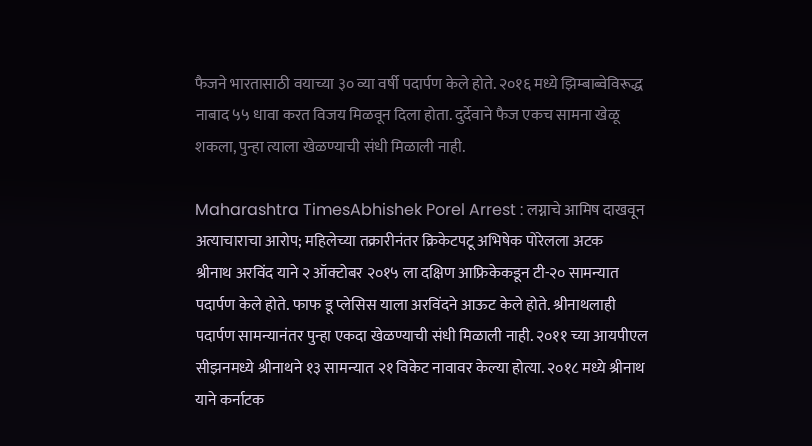फैजने भारतासाठी वयाच्या ३० व्या वर्षी पदार्पण केले होते. २०१६ मध्ये झिम्बाब्वेविरूद्ध नाबाद ५५ धावा करत विजय मिळवून दिला होता. दुर्देवाने फैज एकच सामना खेळू शकला, पुन्हा त्याला खेळण्याची संधी मिळाली नाही.

Maharashtra TimesAbhishek Porel Arrest : लग्नाचे आमिष दाखवून अत्याचाराचा आरोप; महिलेच्या तक्रारीनंतर क्रिकेटपटू अभिषेक पोरेलला अटक
श्रीनाथ अरविंद याने २ ऑक्टोबर २०१५ ला दक्षिण आफ्रिकेकडून टी-२० सामन्यात पदार्पण केले होते. फाफ डू प्लेसिस याला अरविंदने आऊट केले होते. श्रीनाथलाही पदार्पण सामन्यानंतर पुन्हा एकदा खेळण्याची संधी मिळाली नाही. २०११ च्या आयपीएल सीझनमध्ये श्रीनाथने १३ सामन्यात २१ विकेट नावावर केल्या होत्या. २०१८ मध्ये श्रीनाथ याने कर्नाटक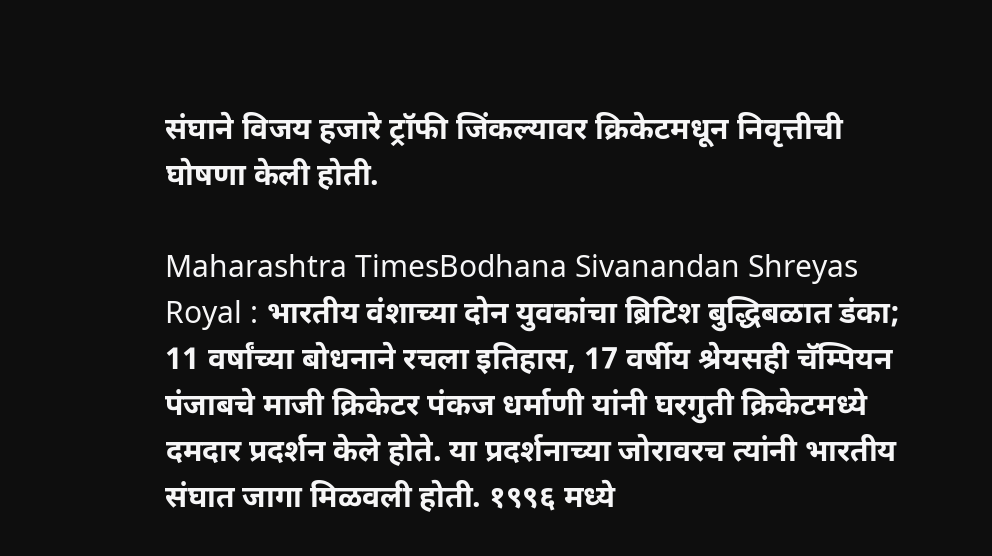संघाने विजय हजारे ट्रॉफी जिंकल्यावर क्रिकेटमधून निवृत्तीची घोषणा केली होती.

Maharashtra TimesBodhana Sivanandan Shreyas Royal : भारतीय वंशाच्या दोन युवकांचा ब्रिटिश बुद्धिबळात डंका; 11 वर्षांच्या बोधनाने रचला इतिहास, 17 वर्षीय श्रेयसही चॅम्पियन
पंजाबचे माजी क्रिकेटर पंकज धर्माणी यांनी घरगुती क्रिकेटमध्ये दमदार प्रदर्शन केले होते. या प्रदर्शनाच्या जोरावरच त्यांनी भारतीय संघात जागा मिळवली होती. १९९६ मध्ये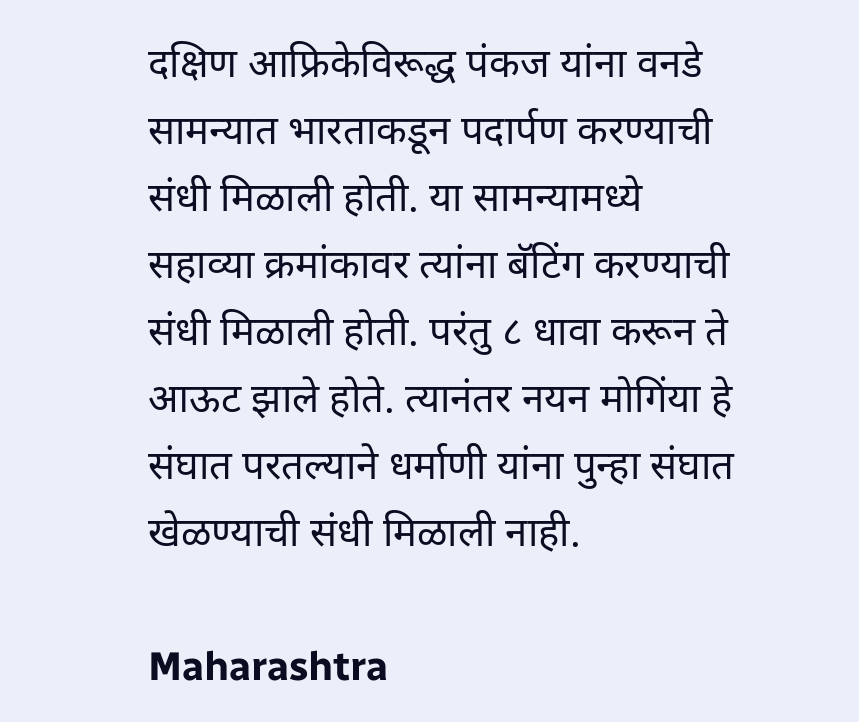दक्षिण आफ्रिकेविरूद्ध पंकज यांना वनडे सामन्यात भारताकडून पदार्पण करण्याची संधी मिळाली होती. या सामन्यामध्ये सहाव्या क्रमांकावर त्यांना बॅटिंग करण्याची संधी मिळाली होती. परंतु ८ धावा करून ते आऊट झाले होते. त्यानंतर नयन मोगिंया हे संघात परतल्याने धर्माणी यांना पुन्हा संघात खेळण्याची संधी मिळाली नाही.

Maharashtra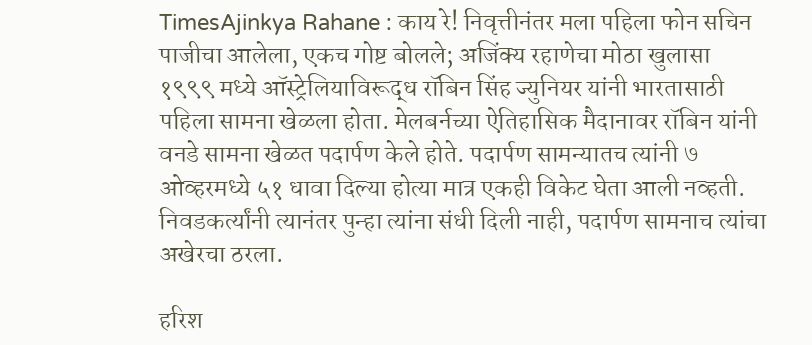TimesAjinkya Rahane : काय रे! निवृत्तीनंतर मला पहिला फोन सचिन पाजीचा आलेला, एकच गोष्ट बोलले; अजिंक्य रहाणेचा मोठा खुलासा
१९९९ मध्ये ऑस्ट्रेलियाविरूद्ध रॉबिन सिंह ज्युनियर यांनी भारतासाठी पहिला सामना खेळला होता. मेलबर्नच्या ऐतिहासिक मैदानावर रॉबिन यांनी वनडे सामना खेळत पदार्पण केले होते. पदार्पण सामन्यातच त्यांनी ७ ओव्हरमध्ये ५१ धावा दिल्या होत्या मात्र एकही विकेट घेता आली नव्हती. निवडकर्त्यांनी त्यानंतर पुन्हा त्यांना संधी दिली नाही, पदार्पण सामनाच त्यांचा अखेरचा ठरला.

हरिश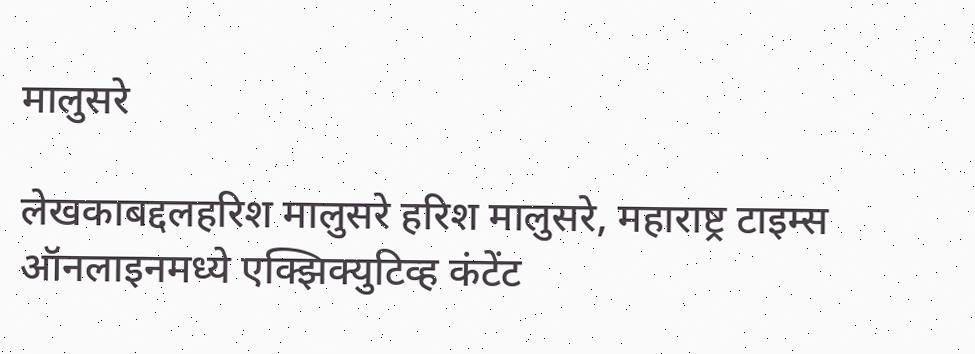मालुसरे

लेखकाबद्दलहरिश मालुसरे हरिश मालुसरे, महाराष्ट्र टाइम्स ऑनलाइनमध्ये एक्झिक्युटिव्ह कंटेंट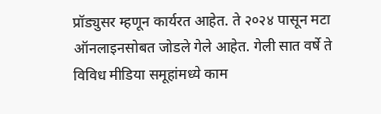प्रॉड्युसर म्हणून कार्यरत आहेत. ते २०२४ पासून मटा ऑनलाइनसोबत जोडले गेले आहेत. गेली सात वर्षे ते विविध मीडिया समूहांमध्ये काम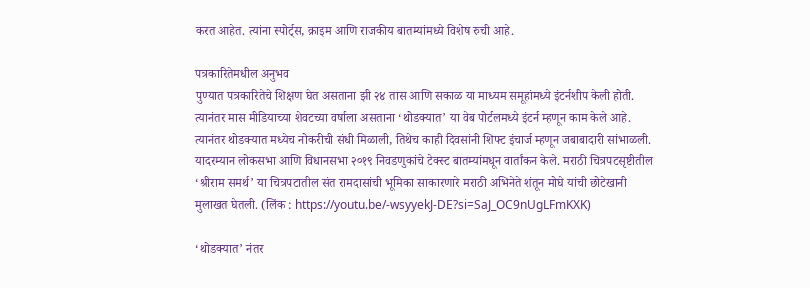करत आहेत. त्यांना स्पोर्ट्स, क्राइम आणि राजकीय बातम्यांमध्ये विशेष रुची आहे.

पत्रकारितेमधील अनुभव
पुण्यात पत्रकारितेचे शिक्षण घेत असताना झी २४ तास आणि सकाळ या माध्यम समूहांमध्ये इंटर्नशीप केली होती. त्यानंतर मास मीडियाच्या शेवटच्या वर्षाला असताना ‘थोडक्यात’ या वेब पोर्टलमध्ये इंटर्न म्हणून काम केले आहे. त्यानंतर थोडक्यात मध्येच नोकरीची संधी मिळाली, तिथेच काही दिवसांनी शिफ्ट इंचार्ज म्हणून जबाबादारी सांभाळली. यादरम्यान लोकसभा आणि विधानसभा २०१९ निवडणुकांचे टेक्स्ट बातम्यांमधून वार्तांकन केले. मराठी चित्रपटसृष्टीतील ‘श्रीराम समर्थ’ या चित्रपटातील संत रामदासांची भूमिका साकारणारे मराठी अभिनेते शंतून मोघे यांची छोटेखानी मुलाखत घेतली. (लिंक : https://youtu.be/-wsyyekJ-DE?si=SaJ_OC9nUgLFmKXK)

‘थोडक्यात’ नंतर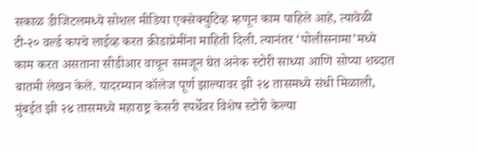सकाळ डीजिटलमध्ये सोशल मीडिया एक्सेक्युटिव्ह म्हणून काम पाहिले आहे, त्यावेळी टी-२० वर्ल्ड कपचे लाईव्ह करत क्रीडाप्रेमींना माहिती दिली. त्यानंतर ‘पोलीसनामा’मध्ये काम करत असताना सीडीआर वाचून समजून घेत अनेक स्टोरी साध्या आणि सोप्या शब्दात बातमी लेखन केले. यादरम्यान कॉलेज पूर्ण झाल्यावर झी २४ तासमध्ये संधी मिळाली, मुंबईत झी २४ तासमध्ये महाराष्ट्र केसरी स्पर्धेवर विशेष स्टोरी केल्या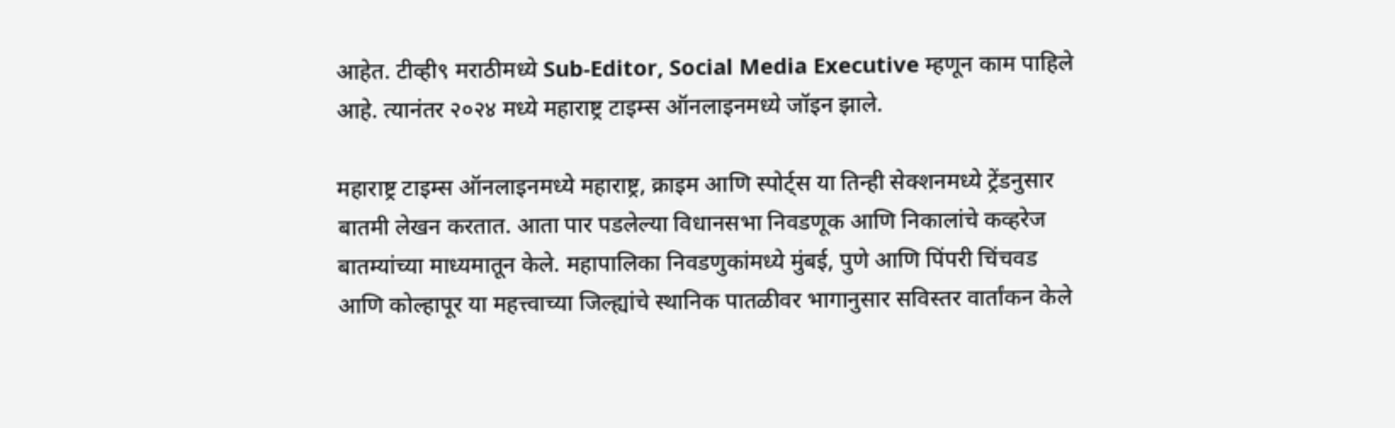आहेत. टीव्ही९ मराठीमध्ये Sub-Editor, Social Media Executive म्हणून काम पाहिले आहे. त्यानंतर २०२४ मध्ये महाराष्ट्र टाइम्स ऑनलाइनमध्ये जॉइन झाले.

महाराष्ट्र टाइम्स ऑनलाइनमध्ये महाराष्ट्र, क्राइम आणि स्पोर्ट्स या तिन्ही सेक्शनमध्ये ट्रेंडनुसार बातमी लेखन करतात. आता पार पडलेल्या विधानसभा निवडणूक आणि निकालांचे कव्हरेज बातम्यांच्या माध्यमातून केले. महापालिका निवडणुकांमध्ये मुंबई, पुणे आणि पिंपरी चिंचवड आणि कोल्हापूर या महत्त्वाच्या जिल्ह्यांचे स्थानिक पातळीवर भागानुसार सविस्तर वार्तांकन केले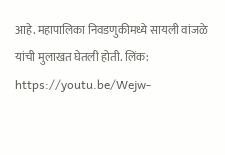आहे. महापालिका निवडणुकीमध्ये सायली वांजळे यांची मुलाखत घेतली होती. लिंक: https://youtu.be/Wejw-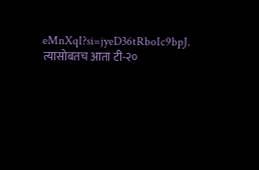eMnXqI?si=jyeD36tRboIc9bpJ. त्यासोबतच आता टी-२०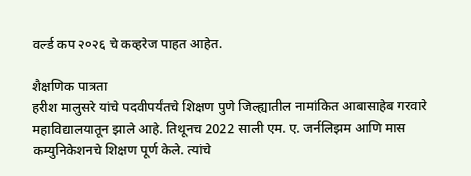वर्ल्ड कप २०२६ चे कव्हरेज पाहत आहेत.

शैक्षणिक पात्रता
हरीश मालुसरे यांचे पदवीपर्यंतचे शिक्षण पुणे जिल्ह्यातील नामांकित आबासाहेब गरवारे महाविद्यालयातून झाले आहे. तिथूनच 2022 साली एम. ए. जर्नलिझम आणि मास कम्युनिकेशनचे शिक्षण पूर्ण केले. त्यांचे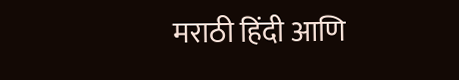मराठी हिंदी आणि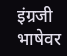इंग्रजी भाषेवर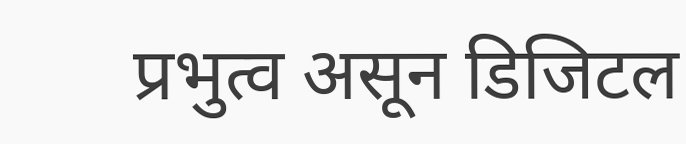प्रभुत्व असून डिजिटल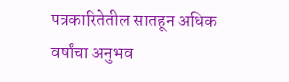पत्रकारितेतील सातहून अधिक वर्षांचा अनुभव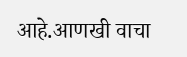आहे.आणखी वाचा